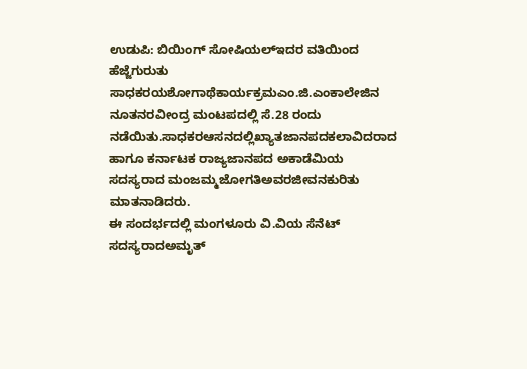ಉಡುಪಿ: ಬಿಯಿಂಗ್ ಸೋಷಿಯಲ್ಇದರ ವತಿಯಿಂದ ಹೆಜ್ಜೆಗುರುತು ಸಾಧಕರಯಶೋಗಾಥೆಕಾರ್ಯಕ್ರಮಎಂ.ಜಿ.ಎಂಕಾಲೇಜಿನ ನೂತನರವೀಂದ್ರ ಮಂಟಪದಲ್ಲಿ ಸೆ.28 ರಂದು ನಡೆಯಿತು.ಸಾಧಕರಆಸನದಲ್ಲಿಖ್ಯಾತಜಾನಪದಕಲಾವಿದರಾದ ಹಾಗೂ ಕರ್ನಾಟಕ ರಾಜ್ಯಜಾನಪದ ಅಕಾಡೆಮಿಯ ಸದಸ್ಯರಾದ ಮಂಜಮ್ಮಜೋಗತಿಅವರಜೀವನಕುರಿತು ಮಾತನಾಡಿದರು.
ಈ ಸಂದರ್ಭದಲ್ಲಿ ಮಂಗಳೂರು ವಿ.ವಿಯ ಸೆನೆಟ್ ಸದಸ್ಯರಾದಅಮೃತ್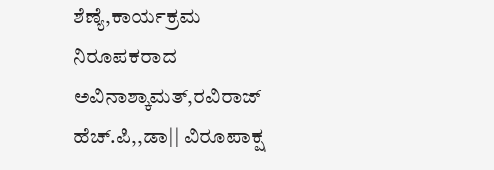ಶೆಣ್ಯೆ,ಕಾರ್ಯಕ್ರಮ ನಿರೂಪಕರಾದ ಅವಿನಾಶ್ಕಾಮತ್,ರವಿರಾಜ್ ಹೆಚ್.ಪಿ,,ಡಾ|| ವಿರೂಪಾಕ್ಷ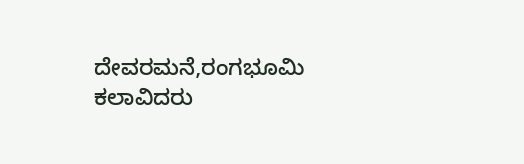ದೇವರಮನೆ,ರಂಗಭೂಮಿ ಕಲಾವಿದರು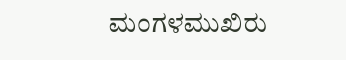ಮಂಗಳಮುಖಿರು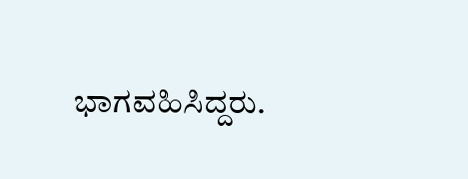ಭಾಗವಹಿಸಿದ್ದರು.